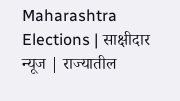Maharashtra Elections | साक्षीदार न्यूज | राज्यातील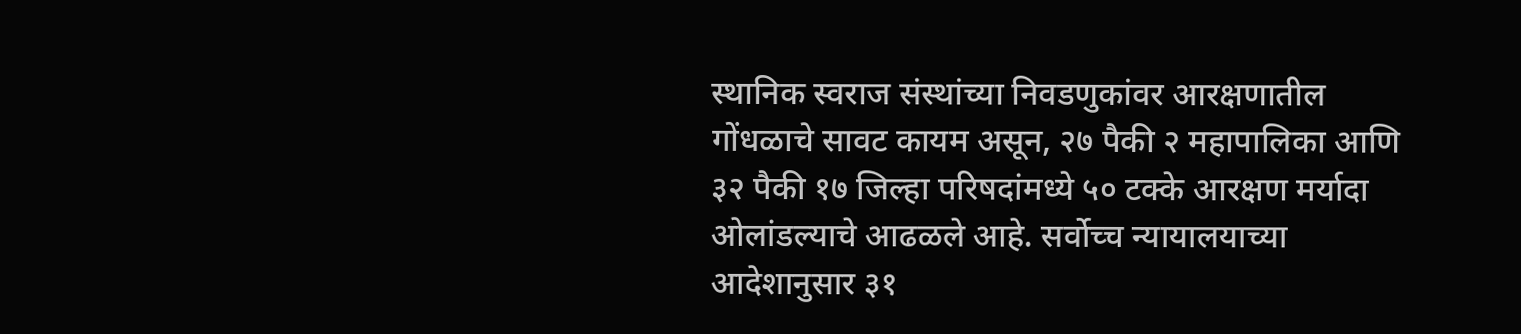स्थानिक स्वराज संस्थांच्या निवडणुकांवर आरक्षणातील गोंधळाचे सावट कायम असून, २७ पैकी २ महापालिका आणि ३२ पैकी १७ जिल्हा परिषदांमध्ये ५० टक्के आरक्षण मर्यादा ओलांडल्याचे आढळले आहे. सर्वोच्च न्यायालयाच्या आदेशानुसार ३१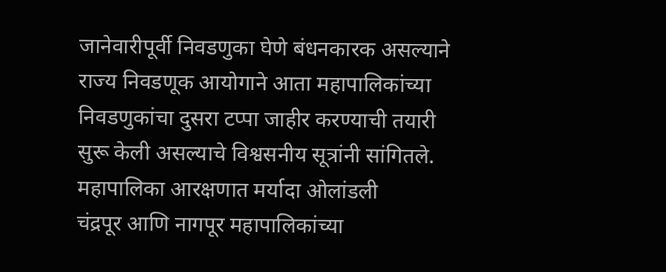जानेवारीपूर्वी निवडणुका घेणे बंधनकारक असल्याने राज्य निवडणूक आयोगाने आता महापालिकांच्या निवडणुकांचा दुसरा टप्पा जाहीर करण्याची तयारी सुरू केली असल्याचे विश्वसनीय सूत्रांनी सांगितले.
महापालिका आरक्षणात मर्यादा ओलांडली
चंद्रपूर आणि नागपूर महापालिकांच्या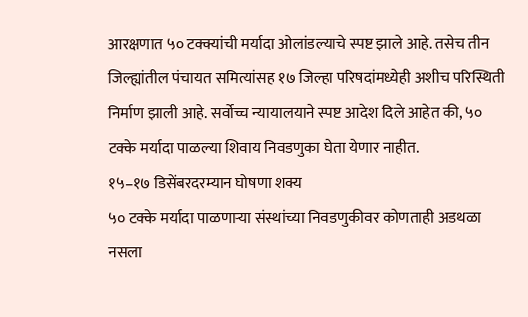आरक्षणात ५० टक्क्यांची मर्यादा ओलांडल्याचे स्पष्ट झाले आहे. तसेच तीन जिल्ह्यांतील पंचायत समित्यांसह १७ जिल्हा परिषदांमध्येही अशीच परिस्थिती निर्माण झाली आहे. सर्वोच्च न्यायालयाने स्पष्ट आदेश दिले आहेत की, ५० टक्के मर्यादा पाळल्या शिवाय निवडणुका घेता येणार नाहीत.
१५–१७ डिसेंबरदरम्यान घोषणा शक्य
५० टक्के मर्यादा पाळणाऱ्या संस्थांच्या निवडणुकीवर कोणताही अडथळा नसला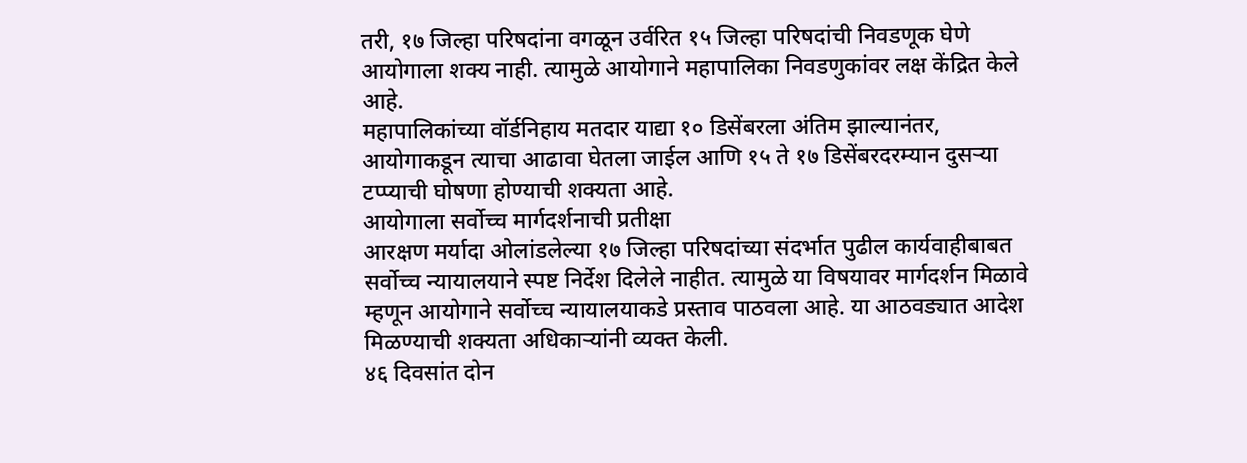तरी, १७ जिल्हा परिषदांना वगळून उर्वरित १५ जिल्हा परिषदांची निवडणूक घेणे आयोगाला शक्य नाही. त्यामुळे आयोगाने महापालिका निवडणुकांवर लक्ष केंद्रित केले आहे.
महापालिकांच्या वॉर्डनिहाय मतदार याद्या १० डिसेंबरला अंतिम झाल्यानंतर, आयोगाकडून त्याचा आढावा घेतला जाईल आणि १५ ते १७ डिसेंबरदरम्यान दुसऱ्या टप्प्याची घोषणा होण्याची शक्यता आहे.
आयोगाला सर्वोच्च मार्गदर्शनाची प्रतीक्षा
आरक्षण मर्यादा ओलांडलेल्या १७ जिल्हा परिषदांच्या संदर्भात पुढील कार्यवाहीबाबत सर्वोच्च न्यायालयाने स्पष्ट निर्देश दिलेले नाहीत. त्यामुळे या विषयावर मार्गदर्शन मिळावे म्हणून आयोगाने सर्वोच्च न्यायालयाकडे प्रस्ताव पाठवला आहे. या आठवड्यात आदेश मिळण्याची शक्यता अधिकाऱ्यांनी व्यक्त केली.
४६ दिवसांत दोन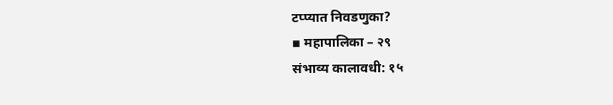टप्प्यात निवडणुका?
▪ महापालिका – २९
संभाव्य कालावधी: १५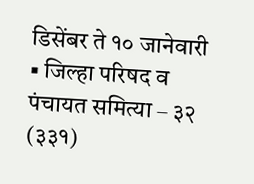डिसेंबर ते १० जानेवारी
▪ जिल्हा परिषद व पंचायत समित्या – ३२ (३३१)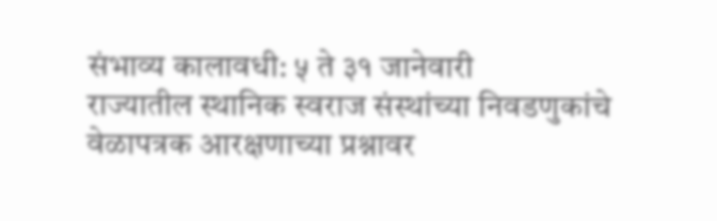संभाव्य कालावधी: ५ ते ३१ जानेवारी
राज्यातील स्थानिक स्वराज संस्थांच्या निवडणुकांचे वेळापत्रक आरक्षणाच्या प्रश्नावर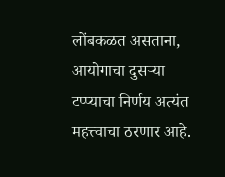लोंबकळत असताना, आयोगाचा दुसऱ्या टप्प्याचा निर्णय अत्यंत महत्त्वाचा ठरणार आहे.